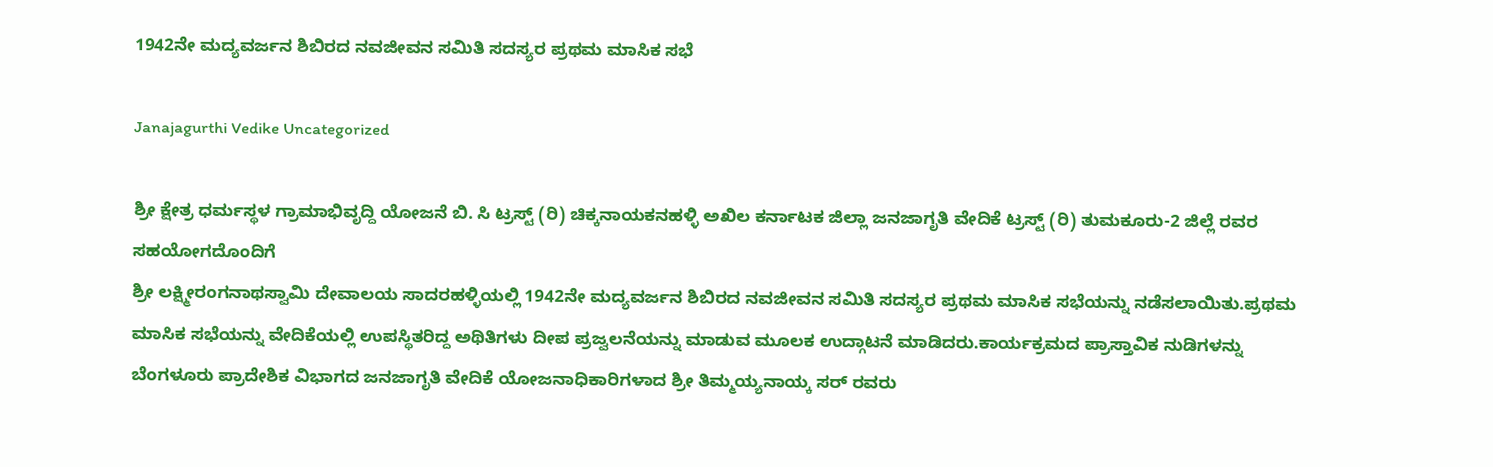1942ನೇ ಮದ್ಯವರ್ಜನ ಶಿಬಿರದ ನವಜೀವನ ಸಮಿತಿ ಸದಸ್ಯರ ಪ್ರಥಮ ಮಾಸಿಕ ಸಭೆ

Janajagurthi Vedike Uncategorized

ಶ್ರೀ ಕ್ಷೇತ್ರ ಧರ್ಮಸ್ಥಳ ಗ್ರಾಮಾಭಿವೃದ್ದಿ ಯೋಜನೆ ಬಿ. ಸಿ ಟ್ರಸ್ಟ್ (ರಿ) ಚಿಕ್ಕನಾಯಕನಹಳ್ಳಿ ಅಖಿಲ ಕರ್ನಾಟಕ ಜಿಲ್ಲಾ ಜನಜಾಗೃತಿ ವೇದಿಕೆ ಟ್ರಸ್ಟ್ (ರಿ) ತುಮಕೂರು-2 ಜಿಲ್ಲೆ ರವರ ಸಹಯೋಗದೊಂದಿಗೆ
ಶ್ರೀ ಲಕ್ಷ್ಮೀರಂಗನಾಥಸ್ವಾಮಿ ದೇವಾಲಯ ಸಾದರಹಳ್ಳಿಯಲ್ಲಿ 1942ನೇ ಮದ್ಯವರ್ಜನ ಶಿಬಿರದ ನವಜೀವನ ಸಮಿತಿ ಸದಸ್ಯರ ಪ್ರಥಮ ಮಾಸಿಕ ಸಭೆಯನ್ನು ನಡೆಸಲಾಯಿತು.ಪ್ರಥಮ ಮಾಸಿಕ ಸಭೆಯನ್ನು ವೇದಿಕೆಯಲ್ಲಿ ಉಪಸ್ಥಿತರಿದ್ದ ಅಥಿತಿಗಳು ದೀಪ ಪ್ರಜ್ವಲನೆಯನ್ನು ಮಾಡುವ ಮೂಲಕ ಉದ್ಗಾಟನೆ ಮಾಡಿದರು.ಕಾರ್ಯಕ್ರಮದ ಪ್ರಾಸ್ತಾವಿಕ ನುಡಿಗಳನ್ನು ಬೆಂಗಳೂರು ಪ್ರಾದೇಶಿಕ ವಿಭಾಗದ ಜನಜಾಗೃತಿ ವೇದಿಕೆ ಯೋಜನಾಧಿಕಾರಿಗಳಾದ ಶ್ರೀ ತಿಮ್ಮಯ್ಯನಾಯ್ಕ ಸರ್ ರವರು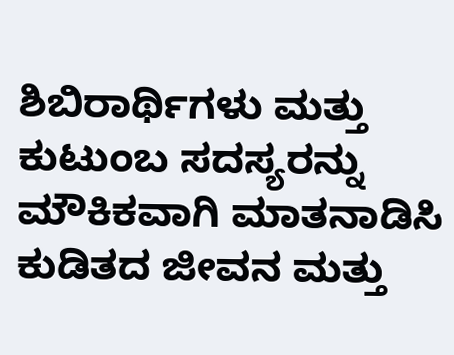ಶಿಬಿರಾರ್ಥಿಗಳು ಮತ್ತು ಕುಟುಂಬ ಸದಸ್ಯರನ್ನು ಮೌಕಿಕವಾಗಿ ಮಾತನಾಡಿಸಿ ಕುಡಿತದ ಜೀವನ ಮತ್ತು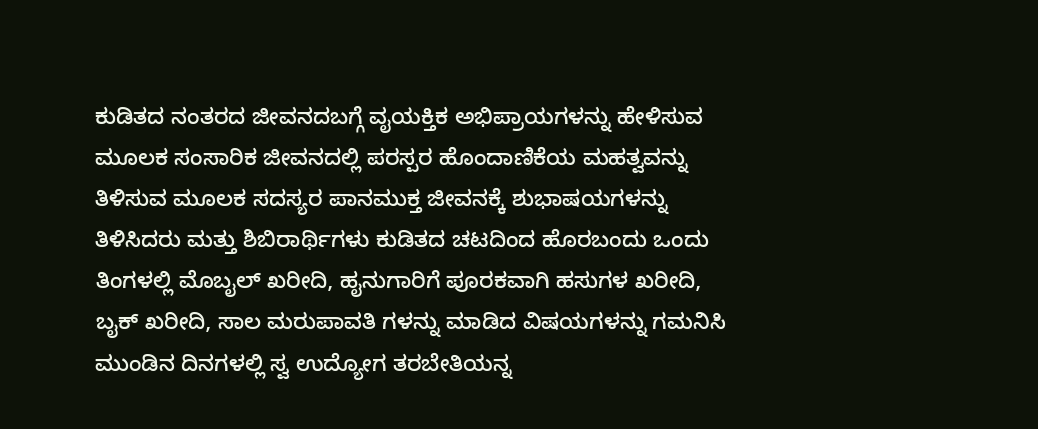ಕುಡಿತದ ನಂತರದ ಜೀವನದಬಗ್ಗೆ ವೖಯಕ್ತಿಕ ಅಭಿಪ್ರಾಯಗಳನ್ನು ಹೇಳಿಸುವ ಮೂಲಕ ಸಂಸಾರಿಕ ಜೀವನದಲ್ಲಿ ಪರಸ್ಪರ ಹೊಂದಾಣಿಕೆಯ ಮಹತ್ವವನ್ನು ತಿಳಿಸುವ ಮೂಲಕ ಸದಸ್ಯರ ಪಾನಮುಕ್ತ ಜೀವನಕ್ಕೆ ಶುಭಾಷಯಗಳನ್ನು ತಿಳಿಸಿದರು ಮತ್ತು ಶಿಬಿರಾರ್ಥಿಗಳು ಕುಡಿತದ ಚಟದಿಂದ ಹೊರಬಂದು ಒಂದು ತಿಂಗಳಲ್ಲಿ ಮೊಬೖಲ್ ಖರೀದಿ, ಹೖನುಗಾರಿಗೆ ಪೂರಕವಾಗಿ ಹಸುಗಳ ಖರೀದಿ, ಬೖಕ್ ಖರೀದಿ, ಸಾಲ ಮರುಪಾವತಿ ಗಳನ್ನು ಮಾಡಿದ ವಿಷಯಗಳನ್ನು ಗಮನಿಸಿ ಮುಂಡಿನ ದಿನಗಳಲ್ಲಿ ಸ್ವ ಉದ್ಯೋಗ ತರಬೇತಿಯನ್ನ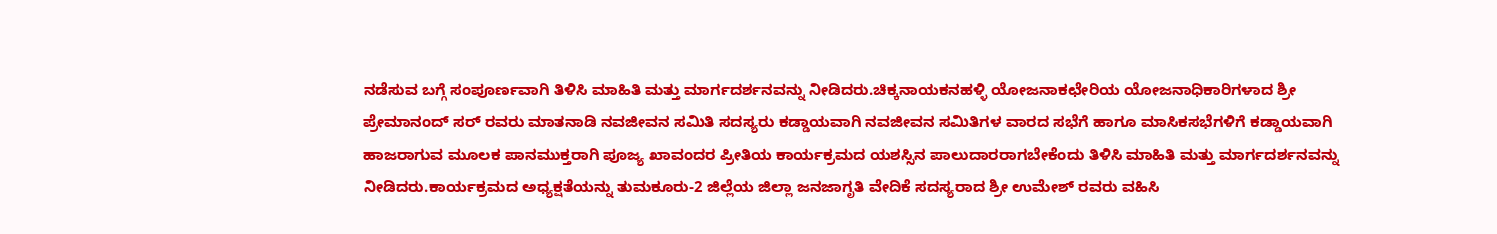ನಡೆಸುವ ಬಗ್ಗೆ ಸಂಪೂರ್ಣವಾಗಿ ತಿಳಿಸಿ ಮಾಹಿತಿ ಮತ್ತು ಮಾರ್ಗದರ್ಶನವನ್ನು ನೀಡಿದರು.ಚಿಕ್ಕನಾಯಕನಹಳ್ಳಿ ಯೋಜನಾಕಛೇರಿಯ ಯೋಜನಾಧಿಕಾರಿಗಳಾದ ಶ್ರೀ ಪ್ರೇಮಾನಂದ್ ಸರ್ ರವರು ಮಾತನಾಡಿ ನವಜೀವನ ಸಮಿತಿ ಸದಸ್ಯರು ಕಡ್ಡಾಯವಾಗಿ ನವಜೀವನ ಸಮಿತಿಗಳ ವಾರದ ಸಭೆಗೆ ಹಾಗೂ ಮಾಸಿಕಸಭೆಗಳಿಗೆ ಕಡ್ಡಾಯವಾಗಿ ಹಾಜರಾಗುವ ಮೂಲಕ ಪಾನಮುಕ್ತರಾಗಿ ಪೂಜ್ಯ ಖಾವಂದರ ಪ್ರೀತಿಯ ಕಾರ್ಯಕ್ರಮದ ಯಶಸ್ಸಿನ ಪಾಲುದಾರರಾಗಬೇಕೆಂದು ತಿಳಿಸಿ ಮಾಹಿತಿ ಮತ್ತು ಮಾರ್ಗದರ್ಶನವನ್ನು ನೀಡಿದರು.ಕಾರ್ಯಕ್ರಮದ ಅಧ್ಯಕ್ಷತೆಯನ್ನು ತುಮಕೂರು-2 ಜಿಲ್ಲೆಯ ಜಿಲ್ಲಾ ಜನಜಾಗೃತಿ ವೇದಿಕೆ ಸದಸ್ಯರಾದ ಶ್ರೀ ಉಮೇಶ್ ರವರು ವಹಿಸಿ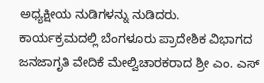ಅಧ್ಯಕ್ಷೀಯ ನುಡಿಗಳನ್ನು ನುಡಿದರು.
ಕಾರ್ಯಕ್ರಮದಲ್ಲಿ ಬೆಂಗಳೂರು ಪ್ರಾದೇಶಿಕ ವಿಭಾಗದ ಜನಜಾಗೃತಿ ವೇದಿಕೆ ಮೇಲ್ವಿಚಾರಕರಾದ ಶ್ರೀ ಎಂ. ಎಸ್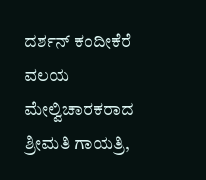ದರ್ಶನ್ ಕಂದೀಕೆರೆ ವಲಯ ಮೇಲ್ವಿಚಾರಕರಾದ ಶ್ರೀಮತಿ ಗಾಯತ್ರಿ,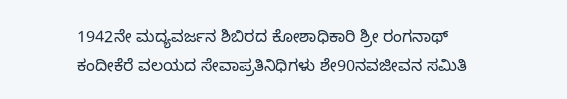1942ನೇ ಮದ್ಯವರ್ಜನ ಶಿಬಿರದ ಕೋಶಾಧಿಕಾರಿ ಶ್ರೀ ರಂಗನಾಥ್ ಕಂದೀಕೆರೆ ವಲಯದ ಸೇವಾಪ್ರತಿನಿಧಿಗಳು ಶೇ90ನವಜೀವನ ಸಮಿತಿ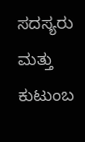ಸದಸ್ಯರು ಮತ್ತು ಕುಟುಂಬ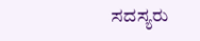ಸದಸ್ಯರು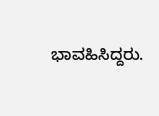ಭಾವಹಿಸಿದ್ದರು.